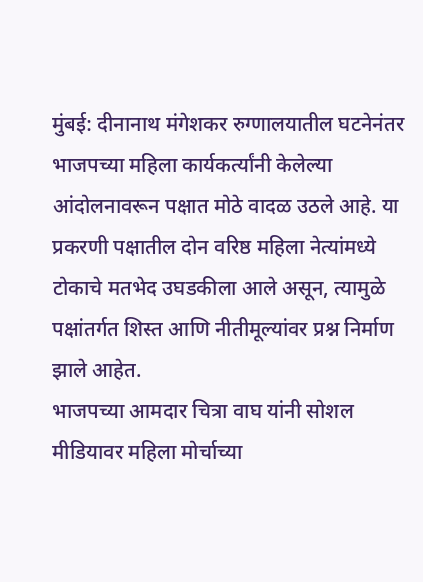मुंबई: दीनानाथ मंगेशकर रुग्णालयातील घटनेनंतर भाजपच्या महिला कार्यकर्त्यांनी केलेल्या आंदोलनावरून पक्षात मोठे वादळ उठले आहे. या प्रकरणी पक्षातील दोन वरिष्ठ महिला नेत्यांमध्ये टोकाचे मतभेद उघडकीला आले असून, त्यामुळे पक्षांतर्गत शिस्त आणि नीतीमूल्यांवर प्रश्न निर्माण झाले आहेत.
भाजपच्या आमदार चित्रा वाघ यांनी सोशल मीडियावर महिला मोर्चाच्या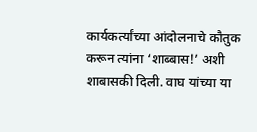कार्यकर्त्यांच्या आंदोलनाचे कौतुक करून त्यांना ‘शाब्बास!’ अशी शाबासकी दिली. वाघ यांच्या या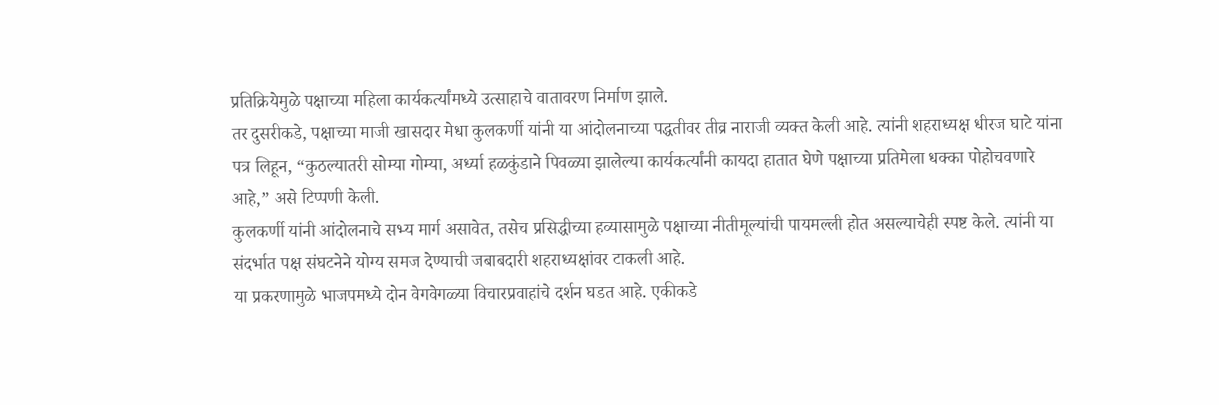प्रतिक्रियेमुळे पक्षाच्या महिला कार्यकर्त्यांमध्ये उत्साहाचे वातावरण निर्माण झाले.
तर दुसरीकडे, पक्षाच्या माजी खासदार मेधा कुलकर्णी यांनी या आंदोलनाच्या पद्धतीवर तीव्र नाराजी व्यक्त केली आहे. त्यांनी शहराध्यक्ष धीरज घाटे यांना पत्र लिहून, “कुठल्यातरी सोम्या गोम्या, अर्ध्या हळकुंडाने पिवळ्या झालेल्या कार्यकर्त्यांनी कायदा हातात घेणे पक्षाच्या प्रतिमेला धक्का पोहोचवणारे आहे,” असे टिप्पणी केली.
कुलकर्णी यांनी आंदोलनाचे सभ्य मार्ग असावेत, तसेच प्रसिद्धीच्या हव्यासामुळे पक्षाच्या नीतीमूल्यांची पायमल्ली होत असल्याचेही स्पष्ट केले. त्यांनी या संदर्भात पक्ष संघटनेने योग्य समज देण्याची जबाबदारी शहराध्यक्षांवर टाकली आहे.
या प्रकरणामुळे भाजपमध्ये दोन वेगवेगळ्या विचारप्रवाहांचे दर्शन घडत आहे. एकीकडे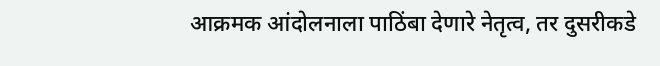आक्रमक आंदोलनाला पाठिंबा देणारे नेतृत्व, तर दुसरीकडे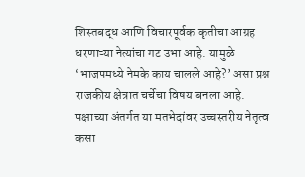शिस्तबद्ध आणि विचारपूर्वक कृतीचा आग्रह धरणाऱ्या नेत्यांचा गट उभा आहे. यामुळे ‘भाजपमध्ये नेमके काय चालले आहे?’ असा प्रश्न राजकीय क्षेत्रात चर्चेचा विषय बनला आहे.
पक्षाच्या अंतर्गत या मतभेदांवर उच्चस्तरीय नेतृत्व कसा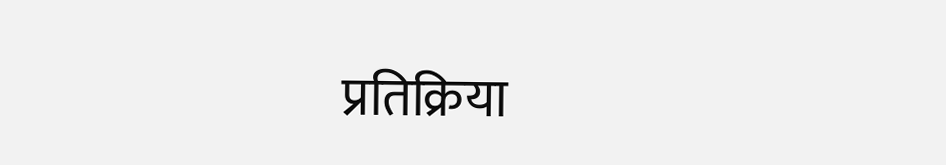प्रतिक्रिया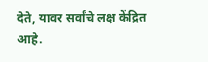देते, यावर सर्वांचे लक्ष केंद्रित आहे.